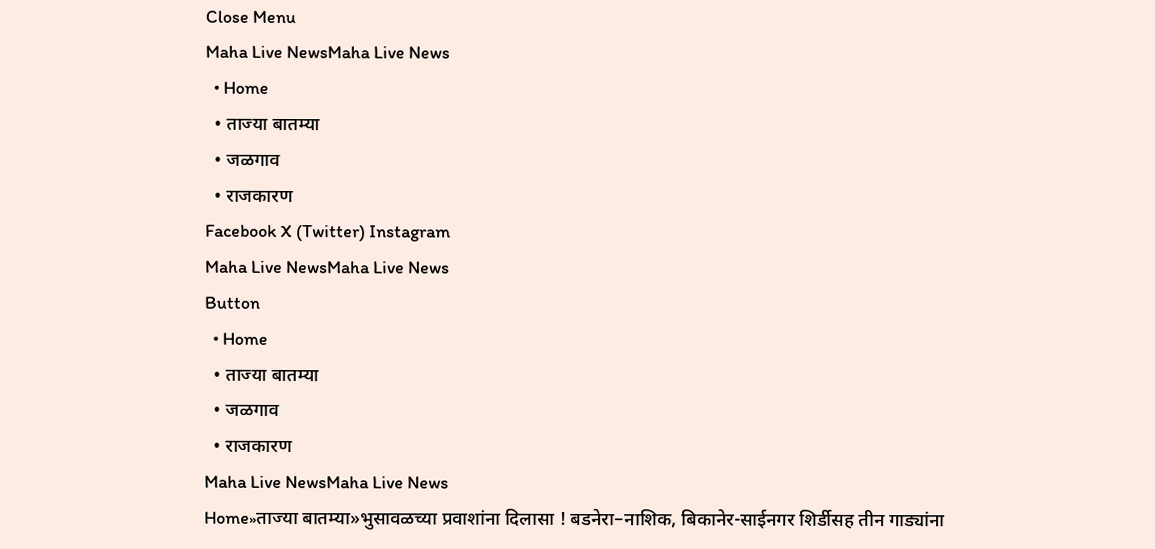Close Menu
Maha Live NewsMaha Live News
  • Home
  • ताज्या बातम्या
  • जळगाव
  • राजकारण
Facebook X (Twitter) Instagram
Maha Live NewsMaha Live News
Button
  • Home
  • ताज्या बातम्या
  • जळगाव
  • राजकारण
Maha Live NewsMaha Live News
Home»ताज्या बातम्या»भुसावळच्या प्रवाशांना दिलासा ! बडनेरा–नाशिक, बिकानेर-साईनगर शिर्डीसह तीन गाड्यांना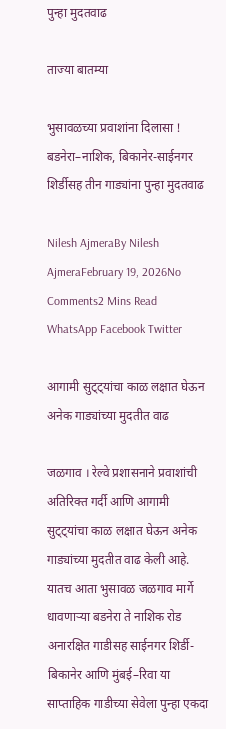पुन्हा मुदतवाढ

ताज्या बातम्या

भुसावळच्या प्रवाशांना दिलासा ! बडनेरा–नाशिक, बिकानेर-साईनगर शिर्डीसह तीन गाड्यांना पुन्हा मुदतवाढ

Nilesh AjmeraBy Nilesh AjmeraFebruary 19, 2026No Comments2 Mins Read
WhatsApp Facebook Twitter

आगामी सुट्ट्यांचा काळ लक्षात घेऊन अनेक गाड्यांच्या मुदतीत वाढ

जळगाव । रेल्वे प्रशासनाने प्रवाशांची अतिरिक्त गर्दी आणि आगामी सुट्ट्यांचा काळ लक्षात घेऊन अनेक गाड्यांच्या मुदतीत वाढ केली आहे. यातच आता भुसावळ जळगाव मार्गे धावणाऱ्या बडनेरा ते नाशिक रोड अनारक्षित गाडीसह साईनगर शिर्डी-बिकानेर आणि मुंबई–रिवा या साप्ताहिक गाडीच्या सेवेला पुन्हा एकदा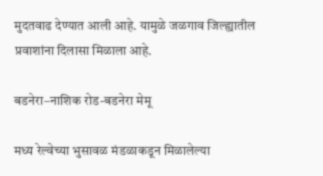मुदतवाढ देण्यात आली आहे. यामुळे जळगाव जिल्ह्यातील प्रवाशांना दिलासा मिळाला आहे.

बडनेरा–नाशिक रोड-बडनेरा मेमू

मध्य रेल्वेच्या भुसावळ मंडळाकडून मिळालेल्या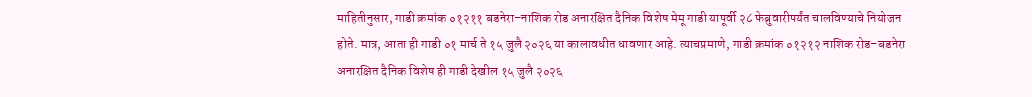माहितीनुसार, गाडी क्रमांक ०१२११ बडनेरा–नाशिक रोड अनारक्षित दैनिक विशेष मेमू गाडी यापूर्वी २८ फेब्रुवारीपर्यंत चालविण्याचे नियोजन होते. मात्र, आता ही गाडी ०१ मार्च ते १५ जुलै २०२६ या कालावधीत धावणार आहे. त्याचप्रमाणे, गाडी क्रमांक ०१२१२ नाशिक रोड–बडनेरा अनारक्षित दैनिक विशेष ही गाडी देखील १५ जुलै २०२६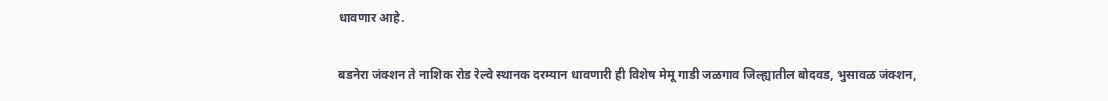धावणार आहे.

बडनेरा जंक्शन ते नाशिक रोड रेल्वे स्थानक दरम्यान धावणारी ही विशेष मेमू गाडी जळगाव जिल्ह्यातील बोदवड, भुसावळ जंक्शन,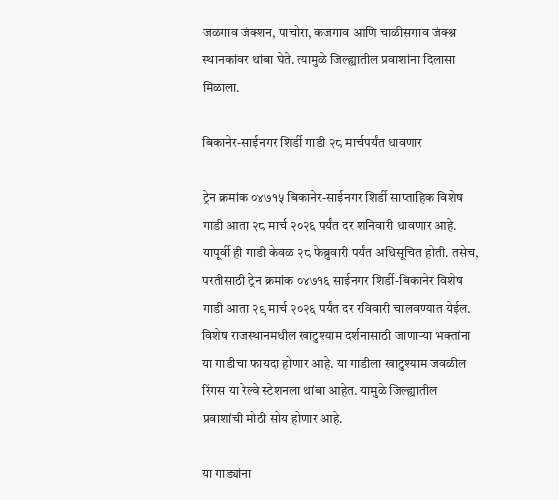जळगाव जंक्शन, पाचोरा, कजगाव आणि चाळीसगाव जंक्श्न स्थानकांवर थांबा घेते. त्यामुळे जिल्ह्यातील प्रवाशांना दिलासा मिळाला.

बिकानेर-साईनगर शिर्डी गाडी २८ मार्चपर्यंत धावणार

ट्रेन क्रमांक ०४७१५ बिकानेर-साईनगर शिर्डी साप्ताहिक विशेष गाडी आता २८ मार्च २०२६ पर्यंत दर शनिवारी धावणार आहे. यापूर्वी ही गाडी केवळ २८ फेब्रुवारी पर्यंत अधिसूचित होती. तसेच, परतीसाठी ट्रेन क्रमांक ०४७१६ साईनगर शिर्डी-बिकानेर विशेष गाडी आता २९ मार्च २०२६ पर्यंत दर रविवारी चालवण्यात येईल. विशेष राजस्थानमधील खाटुश्याम दर्शनासाठी जाणाऱ्या भक्तांना या गाडीचा फायदा होणार आहे. या गाडीला खाटुश्याम जवळील रिंगस या रेल्वे स्टेशनला थांबा आहेत. यामुळे जिल्ह्यातील प्रवाशांची मोठी सोय होणार आहे.

या गाड्यांना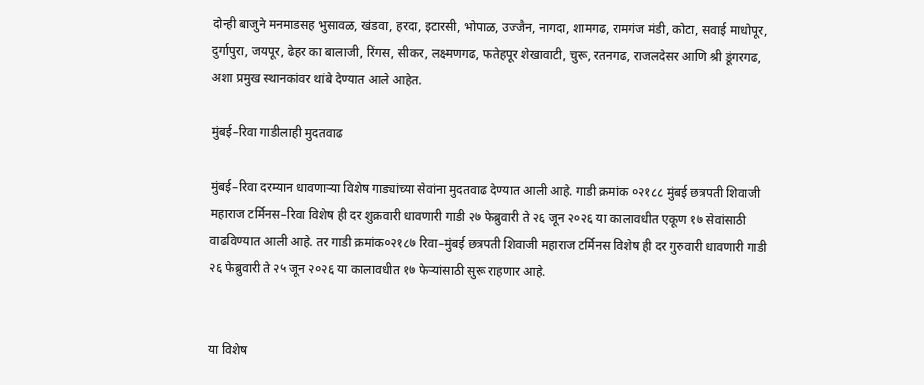दोन्ही बाजुने मनमाडसह भुसावळ, खंडवा, हरदा, इटारसी, भोपाळ, उज्जैन, नागदा, शामगढ, रामगंज मंडी, कोटा, सवाई माधोपूर, दुर्गापुरा, जयपूर, ढेहर का बालाजी, रिंगस, सीकर, लक्ष्मणगढ, फतेहपूर शेखावाटी, चुरू, रतनगढ, राजलदेसर आणि श्री डूंगरगढ, अशा प्रमुख स्थानकांवर थांबे देण्यात आले आहेत.

मुंबई–रिवा गाडीलाही मुदतवाढ

मुंबई–रिवा दरम्यान धावणाऱ्या विशेष गाड्यांच्या सेवांना मुदतवाढ देण्यात आली आहे. गाडी क्रमांक ०२१८८ मुंबई छत्रपती शिवाजी महाराज टर्मिनस–रिवा विशेष ही दर शुक्रवारी धावणारी गाडी २७ फेब्रुवारी ते २६ जून २०२६ या कालावधीत एकूण १७ सेवांसाठी वाढविण्यात आली आहे. तर गाडी क्रमांक०२१८७ रिवा–मुंबई छत्रपती शिवाजी महाराज टर्मिनस विशेष ही दर गुरुवारी धावणारी गाडी २६ फेब्रुवारी ते २५ जून २०२६ या कालावधीत १७ फेऱ्यांसाठी सुरू राहणार आहे.


या विशेष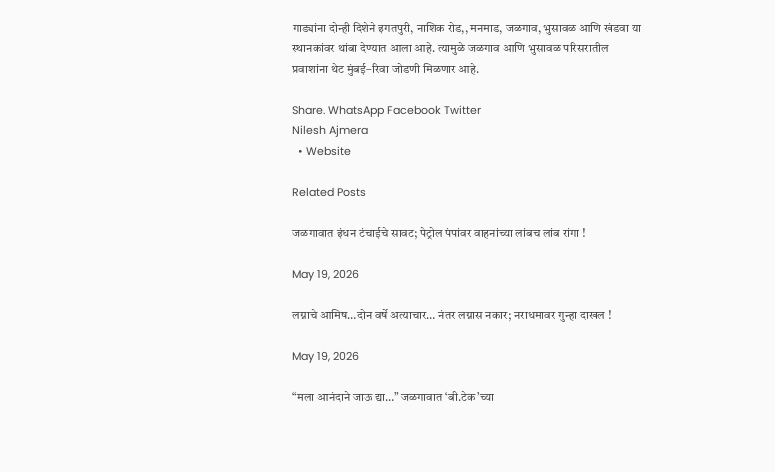गाड्यांना दोन्ही दिशेने इगतपुरी, नाशिक रोड,, मनमाड, जळगाव, भुसावळ आणि खंडवा या स्थानकांवर थांबा देण्यात आला आहे. त्यामुळे जळगाव आणि भुसावळ परिसरातील प्रवाशांना थेट मुंबई–रिवा जोडणी मिळणार आहे.

Share. WhatsApp Facebook Twitter
Nilesh Ajmera
  • Website

Related Posts

जळगावात इंधन टंचाईचे सावट; पेट्रोल पंपांवर वाहनांच्या लांबच लांब रांगा !

May 19, 2026

लग्नाचे आमिष…दोन वर्षे अत्याचार… नंतर लग्नास नकार; नराधमावर गुन्हा दाखल !

May 19, 2026

“मला आनंदाने जाऊ द्या…” जळगावात ‘बी.टेक’च्या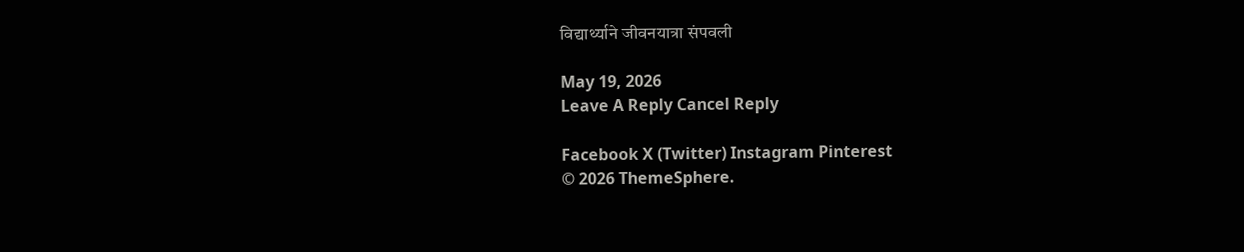विद्यार्थ्याने जीवनयात्रा संपवली

May 19, 2026
Leave A Reply Cancel Reply

Facebook X (Twitter) Instagram Pinterest
© 2026 ThemeSphere.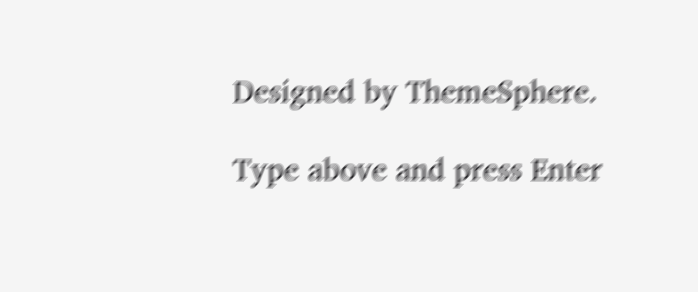Designed by ThemeSphere.

Type above and press Enter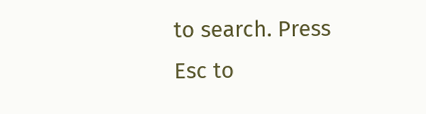to search. Press Esc to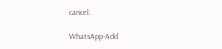cancel.

WhatsApp-Add